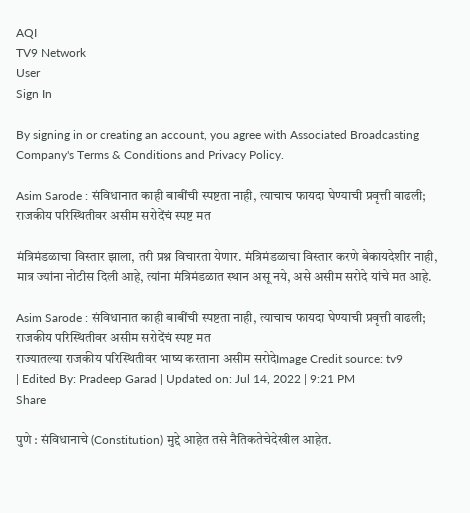AQI
TV9 Network
User
Sign In

By signing in or creating an account, you agree with Associated Broadcasting Company's Terms & Conditions and Privacy Policy.

Asim Sarode : संविधानात काही बाबींची स्पष्टता नाही, त्याचाच फायदा घेण्याची प्रवृत्ती वाढली; राजकीय परिस्थितीवर असीम सरोदेंचं स्पष्ट मत

मंत्रिमंडळाचा विस्तार झाला, तरी प्रश्न विचारता येणार. मंत्रिमंडळाचा विस्तार करणे बेकायदेशीर नाही, मात्र ज्यांना नोटीस दिली आहे, त्यांना मंत्रिमंडळात स्थान असू नये, असे असीम सरोदे यांचे मत आहे.

Asim Sarode : संविधानात काही बाबींची स्पष्टता नाही, त्याचाच फायदा घेण्याची प्रवृत्ती वाढली; राजकीय परिस्थितीवर असीम सरोदेंचं स्पष्ट मत
राज्यातल्या राजकीय परिस्थितीवर भाष्य करताना असीम सरोदेImage Credit source: tv9
| Edited By: Pradeep Garad | Updated on: Jul 14, 2022 | 9:21 PM
Share

पुणे : संविधानाचे (Constitution) मुद्दे आहेत तसे नैतिकतेचेदेखील आहेत.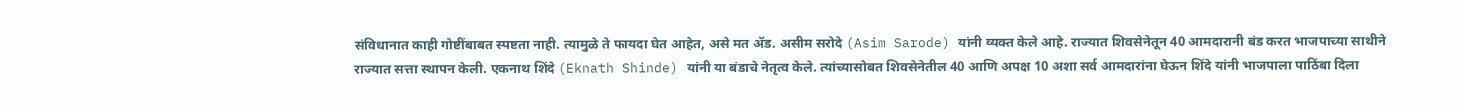संविधानात काही गोष्टींबाबत स्पष्टता नाही. त्यामुळे ते फायदा घेत आहेत, असे मत ॲड. असीम सरोदे (Asim Sarode) यांनी व्यक्त केले आहे. राज्यात शिवसेनेतून 40 आमदारानी बंड करत भाजपाच्या साथीने राज्यात सत्ता स्थापन केली. एकनाथ शिंदे (Eknath Shinde) यांनी या बंडाचे नेतृत्व केले. त्यांच्यासोबत शिवसेनेतील 40 आणि अपक्ष 10 अशा सर्व आमदारांना घेऊन शिंदे यांनी भाजपाला पाठिंबा दिला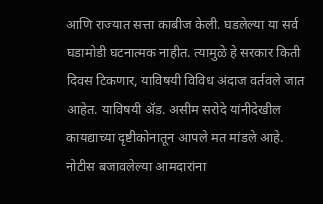आणि राज्यात सत्ता काबीज केली. घडलेल्या या सर्व घडामोडी घटनात्मक नाहीत. त्यामुळे हे सरकार किती दिवस टिकणार, याविषयी विविध अंदाज वर्तवले जात आहेत. याविषयी ॲड. असीम सरोदे यांनीदेखील कायद्याच्या दृष्टीकोनातून आपले मत मांडले आहे. नोटीस बजावलेल्या आमदारांना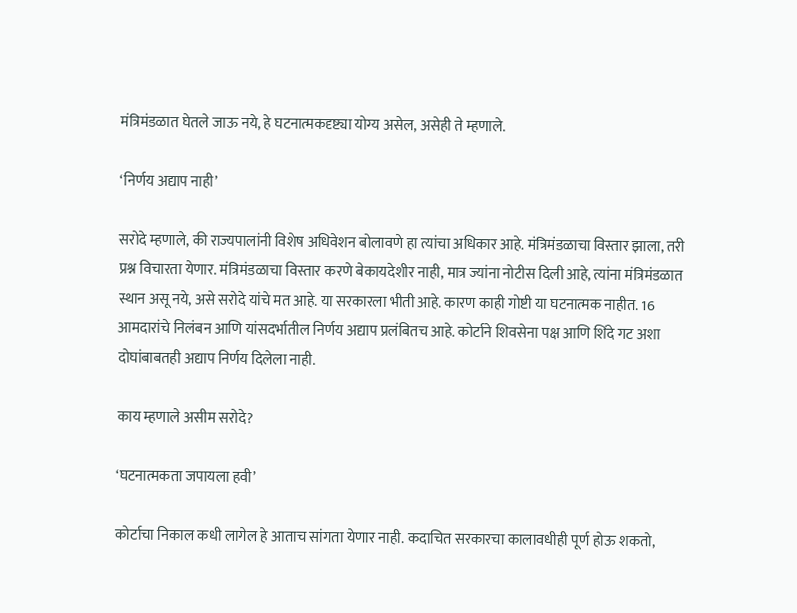मंत्रिमंडळात घेतले जाऊ नये, हे घटनात्मकदृष्ट्या योग्य असेल, असेही ते म्हणाले.

‘निर्णय अद्याप नाही’

सरोदे म्हणाले, की राज्यपालांनी विशेष अधिवेशन बोलावणे हा त्यांचा अधिकार आहे. मंत्रिमंडळाचा विस्तार झाला, तरी प्रश्न विचारता येणार. मंत्रिमंडळाचा विस्तार करणे बेकायदेशीर नाही, मात्र ज्यांना नोटीस दिली आहे, त्यांना मंत्रिमंडळात स्थान असू नये, असे सरोदे यांचे मत आहे. या सरकारला भीती आहे. कारण काही गोष्टी या घटनात्मक नाहीत. 16 आमदारांचे निलंबन आणि यांसदर्भातील निर्णय अद्याप प्रलंबितच आहे. कोर्टाने शिवसेना पक्ष आणि शिंदे गट अशा दोघांबाबतही अद्याप निर्णय दिलेला नाही.

काय म्हणाले असीम सरोदे?

‘घटनात्मकता जपायला हवी’

कोर्टाचा निकाल कधी लागेल हे आताच सांगता येणार नाही. कदाचित सरकारचा कालावधीही पूर्ण होऊ शकतो,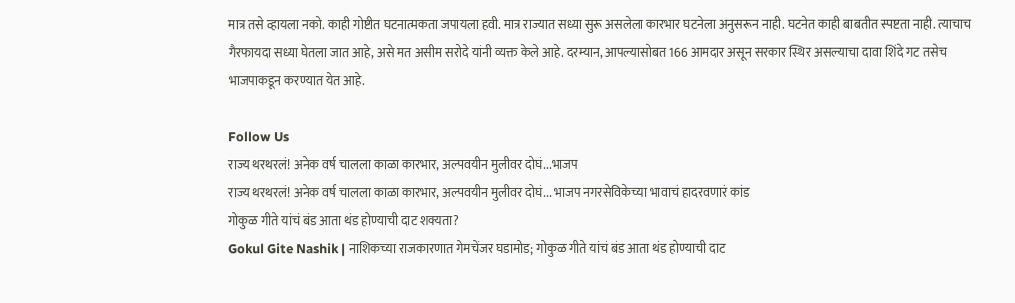मात्र तसे व्हायला नको. काही गोष्टीत घटनात्मकता जपायला हवी. मात्र राज्यात सध्या सुरू असलेला कारभार घटनेला अनुसरून नाही. घटनेत काही बाबतीत स्पष्टता नाही. त्याचाच गैरफायदा सध्या घेतला जात आहे, असे मत असीम सरोदे यांनी व्यक्त केले आहे. दरम्यान, आपल्यासोबत 166 आमदार असून सरकार स्थिर असल्याचा दावा शिंदे गट तसेच भाजपाकडून करण्यात येत आहे.

Follow Us
राज्य थरथरलं! अनेक वर्ष चालला काळा कारभार, अल्पवयीन मुलीवर दोघं...भाजप
राज्य थरथरलं! अनेक वर्ष चालला काळा कारभार, अल्पवयीन मुलीवर दोघं... भाजप नगरसेविकेच्या भावाचं हादरवणारं कांड
गोकुळ गीते यांचं बंड आता थंड होण्याची दाट शक्यता?
Gokul Gite Nashik | नाशिकच्या राजकारणात गेमचेंजर घडामोड; गोकुळ गीते यांचं बंड आता थंड होण्याची दाट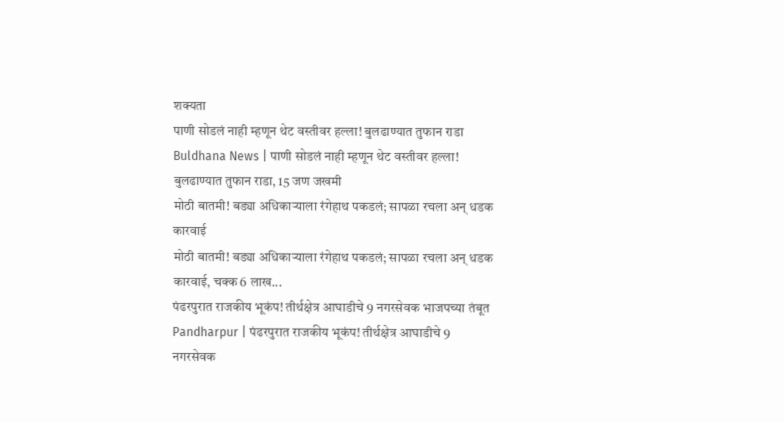शक्यता
पाणी सोडलं नाही म्हणून थेट वस्तीवर हल्ला! बुलढाण्यात तुफान राडा
Buldhana News | पाणी सोडलं नाही म्हणून थेट वस्तीवर हल्ला! बुलढाण्यात तुफान राडा, 15 जण जखमी
मोठी बातमी! बड्या अधिकाऱ्याला रंगेहाथ पकडलं; सापळा रचला अन् धडक कारवाई
मोठी बातमी! बड्या अधिकाऱ्याला रंगेहाथ पकडलं; सापळा रचला अन् धडक कारवाई, चक्क 6 लाख...
पंढरपुरात राजकीय भूकंप! तीर्थक्षेत्र आघाडीचे 9 नगरसेवक भाजपच्या तंबूत
Pandharpur | पंढरपुरात राजकीय भूकंप! तीर्थक्षेत्र आघाडीचे 9 नगरसेवक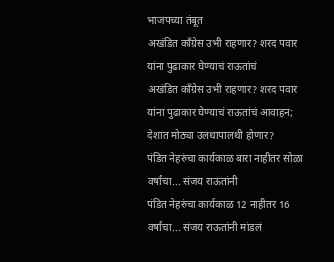भाजपच्या तंबूत
अखंडित काँग्रेस उभी राहणार? शरद पवार यांना पुढाकार घेण्याचं राऊतांचं
अखंडित काँग्रेस उभी राहणार? शरद पवार यांना पुढाकार घेण्याचं राऊतांचं आवाहन; देशात मोठ्या उलथापालथी होणार?
पंडित नेहरुंचा कार्यकाळ बारा नाहीतर सोळा वर्षांचा... संजय राऊतांनी
पंडित नेहरुंचा कार्यकाळ 12 नाहीतर 16 वर्षांचा... संजय राऊतांनी मांडलं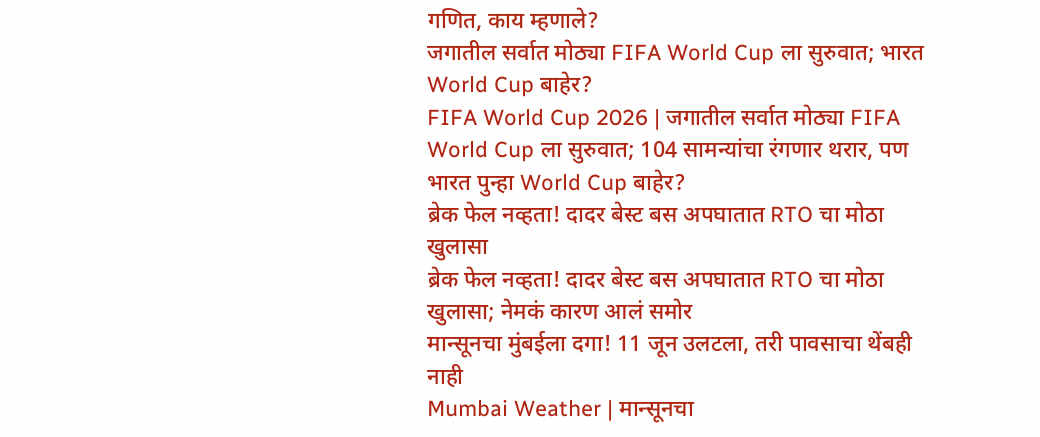गणित, काय म्हणाले?
जगातील सर्वात मोठ्या FIFA World Cup ला सुरुवात; भारत World Cup बाहेर?
FIFA World Cup 2026 | जगातील सर्वात मोठ्या FIFA World Cup ला सुरुवात; 104 सामन्यांचा रंगणार थरार, पण भारत पुन्हा World Cup बाहेर?
ब्रेक फेल नव्हता! दादर बेस्ट बस अपघातात RTO चा मोठा खुलासा
ब्रेक फेल नव्हता! दादर बेस्ट बस अपघातात RTO चा मोठा खुलासा; नेमकं कारण आलं समोर
मान्सूनचा मुंबईला दगा! 11 जून उलटला, तरी पावसाचा थेंबही नाही
Mumbai Weather | मान्सूनचा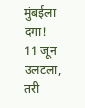मुंबईला दगा! 11 जून उलटला, तरी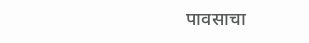पावसाचा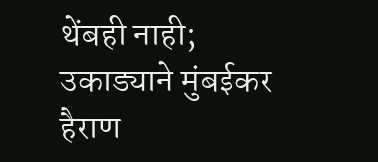थेंबही नाही; उकाड्याने मुंबईकर हैराण